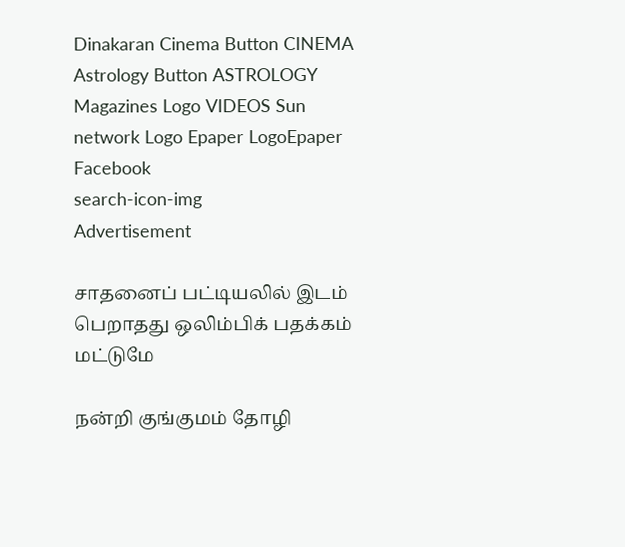Dinakaran Cinema Button CINEMA Astrology Button ASTROLOGY  Magazines Logo VIDEOS Sun network Logo Epaper LogoEpaper Facebook
search-icon-img
Advertisement

சாதனைப் பட்டியலில் இடம் பெறாதது ஒலிம்பிக் பதக்கம் மட்டுமே

நன்றி குங்குமம் தோழி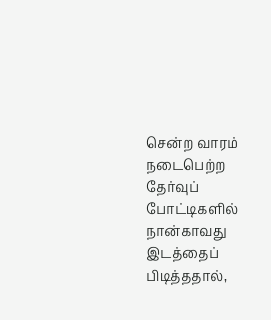சென்ற வாரம் நடைபெற்ற தேர்வுப் போட்டிகளில் நான்காவது இடத்தைப் பிடித்ததால்,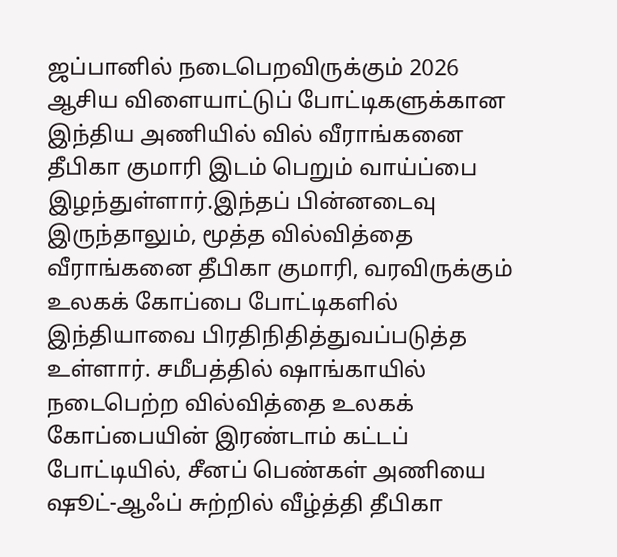ஜப்பானில் நடைபெறவிருக்கும் 2026 ஆசிய விளையாட்டுப் போட்டிகளுக்கான இந்திய அணியில் வில் வீராங்கனை தீபிகா குமாரி இடம் பெறும் வாய்ப்பை இழந்துள்ளார்.இந்தப் பின்னடைவு இருந்தாலும், மூத்த வில்வித்தை வீராங்கனை தீபிகா குமாரி, வரவிருக்கும் உலகக் கோப்பை போட்டிகளில் இந்தியாவை பிரதிநிதித்துவப்படுத்த உள்ளார். சமீபத்தில் ஷாங்காயில் நடைபெற்ற வில்வித்தை உலகக் கோப்பையின் இரண்டாம் கட்டப் போட்டியில், சீனப் பெண்கள் அணியை ஷூட்-ஆஃப் சுற்றில் வீழ்த்தி தீபிகா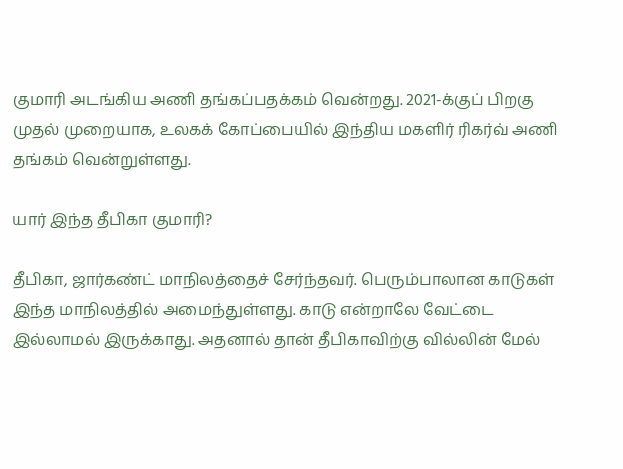குமாரி அடங்கிய அணி தங்கப்பதக்கம் வென்றது. 2021-க்குப் பிறகு முதல் முறையாக, உலகக் கோப்பையில் இந்திய மகளிர் ரிகர்வ் அணி தங்கம் வென்றுள்ளது.

யார் இந்த தீபிகா குமாரி?

தீபிகா, ஜார்கண்ட் மாநிலத்தைச் சேர்ந்தவர். பெரும்பாலான காடுகள் இந்த மாநிலத்தில் அமைந்துள்ளது. காடு என்றாலே வேட்டை இல்லாமல் இருக்காது. அதனால் தான் தீபிகாவிற்கு வில்லின் மேல்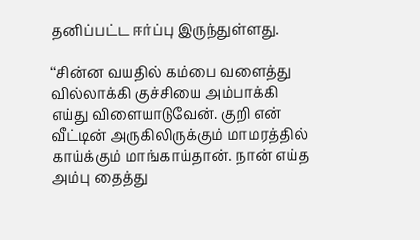தனிப்பட்ட ஈர்ப்பு இருந்துள்ளது.

‘‘சின்ன வயதில் கம்பை வளைத்து வில்லாக்கி குச்சியை அம்பாக்கி எய்து விளையாடுவேன். குறி என் வீட்டின் அருகிலிருக்கும் மாமரத்தில் காய்க்கும் மாங்காய்தான். நான் எய்த அம்பு தைத்து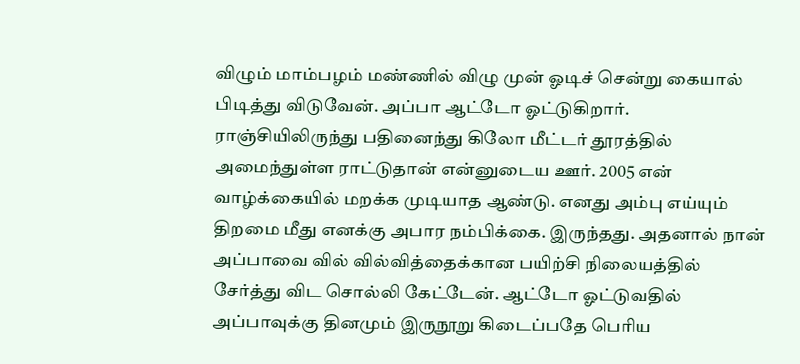விழும் மாம்பழம் மண்ணில் விழு முன் ஓடிச் சென்று கையால் பிடித்து விடுவேன். அப்பா ஆட்டோ ஓட்டுகிறார். ராஞ்சியிலிருந்து பதினைந்து கிலோ மீட்டர் தூரத்தில் அமைந்துள்ள ராட்டுதான் என்னுடைய ஊர். 2005 என் வாழ்க்கையில் மறக்க முடியாத ஆண்டு. எனது அம்பு எய்யும் திறமை மீது எனக்கு அபார நம்பிக்கை. இருந்தது. அதனால் நான் அப்பாவை வில் வில்வித்தைக்கான பயிற்சி நிலையத்தில் சேர்த்து விட சொல்லி கேட்டேன். ஆட்டோ ஓட்டுவதில் அப்பாவுக்கு தினமும் இருநூறு கிடைப்பதே பெரிய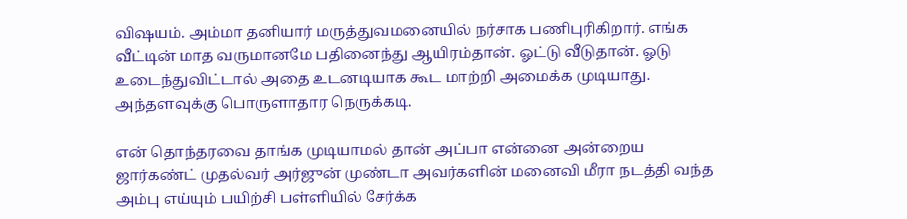விஷயம். அம்மா தனியார் மருத்துவமனையில் நர்சாக பணிபுரிகிறார். எங்க வீட்டின் மாத வருமானமே பதினைந்து ஆயிரம்தான். ஓட்டு வீடுதான். ஓடு உடைந்துவிட்டால் அதை உடனடியாக கூட மாற்றி அமைக்க முடியாது. அந்தளவுக்கு பொருளாதார நெருக்கடி.

என் தொந்தரவை தாங்க முடியாமல் தான் அப்பா என்னை அன்றைய ஜார்கண்ட் முதல்வர் அர்ஜுன் முண்டா அவர்களின் மனைவி மீரா நடத்தி வந்த அம்பு எய்யும் பயிற்சி பள்ளியில் சேர்க்க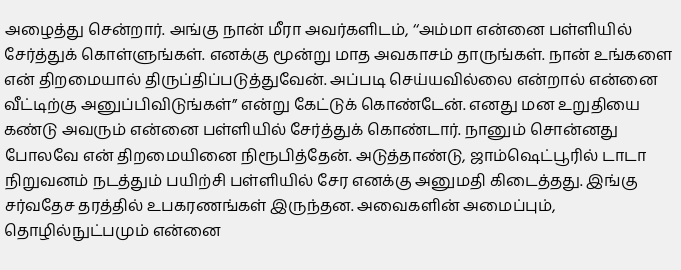அழைத்து சென்றார். அங்கு நான் மீரா அவர்களிடம், ‘‘அம்மா என்னை பள்ளியில் சேர்த்துக் கொள்ளுங்கள். எனக்கு மூன்று மாத அவகாசம் தாருங்கள். நான் உங்களை என் திறமையால் திருப்திப்படுத்துவேன். அப்படி செய்யவில்லை என்றால் என்னை வீட்டிற்கு அனுப்பிவிடுங்கள்” என்று கேட்டுக் கொண்டேன். எனது மன உறுதியை கண்டு அவரும் என்னை பள்ளியில் சேர்த்துக் கொண்டார். நானும் சொன்னது போலவே என் திறமையினை நிரூபித்தேன். அடுத்தாண்டு, ஜாம்ஷெட்பூரில் டாடா நிறுவனம் நடத்தும் பயிற்சி பள்ளியில் சேர எனக்கு அனுமதி கிடைத்தது. இங்கு சர்வதேச தரத்தில் உபகரணங்கள் இருந்தன. அவைகளின் அமைப்பும், தொழில்நுட்பமும் என்னை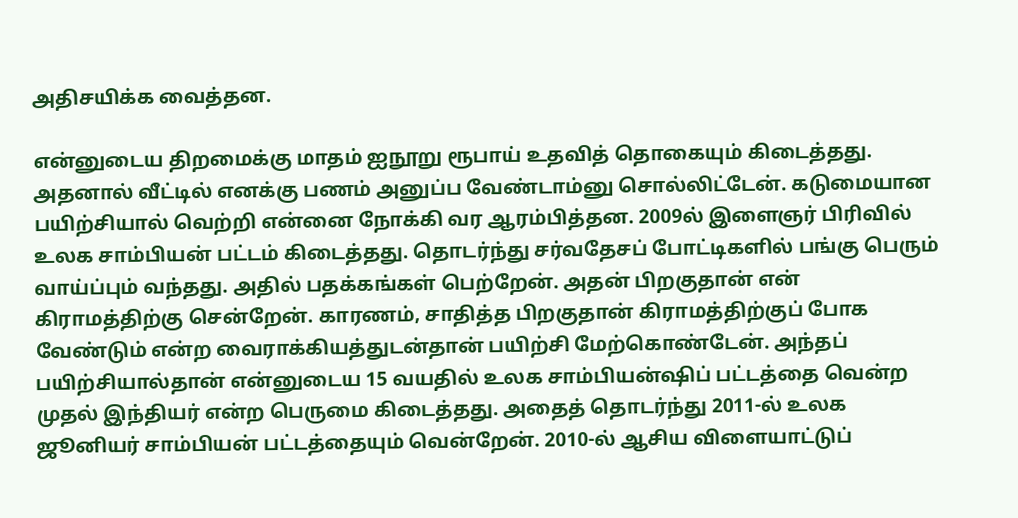அதிசயிக்க வைத்தன.

என்னுடைய திறமைக்கு மாதம் ஐநூறு ரூபாய் உதவித் தொகையும் கிடைத்தது. அதனால் வீட்டில் எனக்கு பணம் அனுப்ப வேண்டாம்னு சொல்லிட்டேன். கடுமையான பயிற்சியால் வெற்றி என்னை நோக்கி வர ஆரம்பித்தன. 2009ல் இளைஞர் பிரிவில் உலக சாம்பியன் பட்டம் கிடைத்தது. தொடர்ந்து சர்வதேசப் போட்டிகளில் பங்கு பெரும் வாய்ப்பும் வந்தது. அதில் பதக்கங்கள் பெற்றேன். அதன் பிறகுதான் என் கிராமத்திற்கு சென்றேன். காரணம், சாதித்த பிறகுதான் கிராமத்திற்குப் போக வேண்டும் என்ற வைராக்கியத்துடன்தான் பயிற்சி மேற்கொண்டேன். அந்தப் பயிற்சியால்தான் என்னுடைய 15 வயதில் உலக சாம்பியன்ஷிப் பட்டத்தை வென்ற முதல் இந்தியர் என்ற பெருமை கிடைத்தது. அதைத் தொடர்ந்து 2011-ல் உலக ஜூனியர் சாம்பியன் பட்டத்தையும் வென்றேன். 2010-ல் ஆசிய விளையாட்டுப்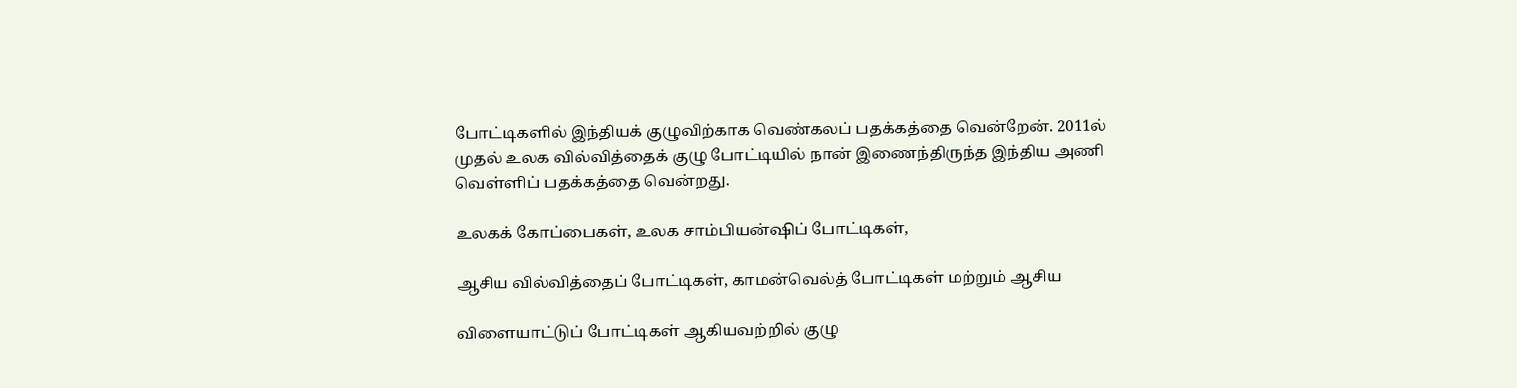போட்டிகளில் இந்தியக் குழுவிற்காக வெண்கலப் பதக்கத்தை வென்றேன். 2011ல் முதல் உலக வில்வித்தைக் குழு போட்டியில் நான் இணைந்திருந்த இந்திய அணி வெள்ளிப் பதக்கத்தை வென்றது.

உலகக் கோப்பைகள், உலக சாம்பியன்ஷிப் போட்டிகள்,

ஆசிய வில்வித்தைப் போட்டிகள், காமன்வெல்த் போட்டிகள் மற்றும் ஆசிய

விளையாட்டுப் போட்டிகள் ஆகியவற்றில் குழு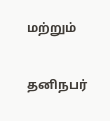மற்றும்

தனிநபர்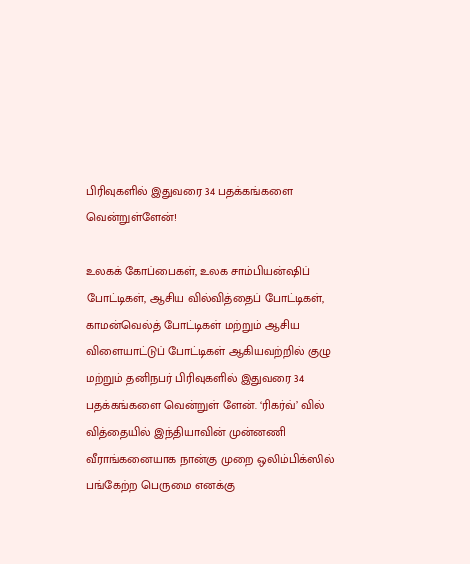பிரிவுகளில் இதுவரை 34 பதக்கங்களை வென்றுள்ளேன்!

உலகக் கோப்பைகள், உலக சாம்பியன்ஷிப் போட்டிகள், ஆசிய வில்வித்தைப் போட்டிகள், காமன்வெல்த் போட்டிகள் மற்றும் ஆசிய விளையாட்டுப் போட்டிகள் ஆகியவற்றில் குழு மற்றும் தனிநபர் பிரிவுகளில் இதுவரை 34 பதக்கங்களை வென்றுள் ளேன். ‘ரிகர்வ்’ வில் வித்தையில் இந்தியாவின் முன்னணி வீராங்கனையாக நான்கு முறை ஒலிம்பிக்ஸில் பங்கேற்ற பெருமை எனக்கு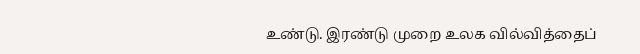உண்டு. இரண்டு முறை உலக வில்வித்தைப்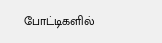போட்டிகளில்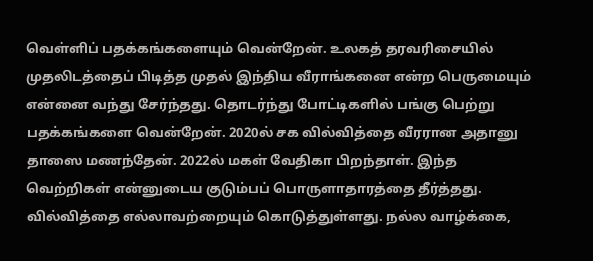வெள்ளிப் பதக்கங்களையும் வென்றேன். உலகத் தரவரிசையில் முதலிடத்தைப் பிடித்த முதல் இந்திய வீராங்கனை என்ற பெருமையும் என்னை வந்து சேர்ந்தது. தொடர்ந்து போட்டிகளில் பங்கு பெற்று பதக்கங்களை வென்றேன். 2020ல் சக வில்வித்தை வீரரான அதானு தாஸை மணந்தேன். 2022ல் மகள் வேதிகா பிறந்தாள். இந்த வெற்றிகள் என்னுடைய குடும்பப் பொருளாதாரத்தை தீர்த்தது. வில்வித்தை எல்லாவற்றையும் கொடுத்துள்ளது. நல்ல வாழ்க்கை,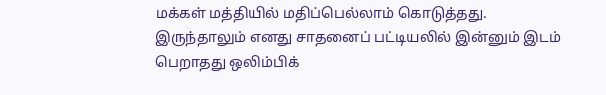மக்கள் மத்தியில் மதிப்பெல்லாம் கொடுத்தது. இருந்தாலும் எனது சாதனைப் பட்டியலில் இன்னும் இடம் பெறாதது ஒலிம்பிக்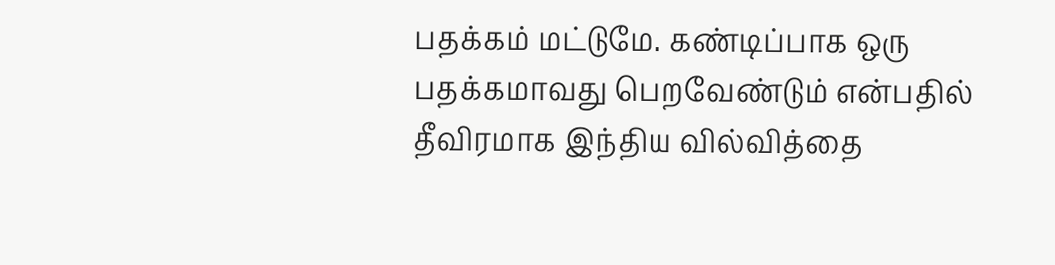பதக்கம் மட்டுமே. கண்டிப்பாக ஒரு பதக்கமாவது பெறவேண்டும் என்பதில் தீவிரமாக இந்திய வில்வித்தை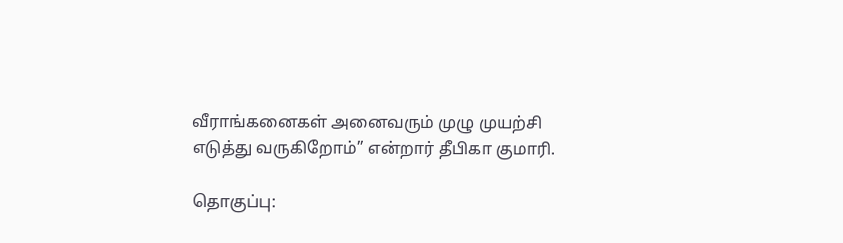வீராங்கனைகள் அனைவரும் முழு முயற்சி எடுத்து வருகிறோம்’’ என்றார் தீபிகா குமாரி.

தொகுப்பு: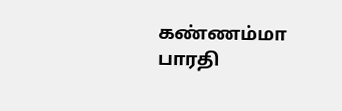கண்ணம்மா பாரதி